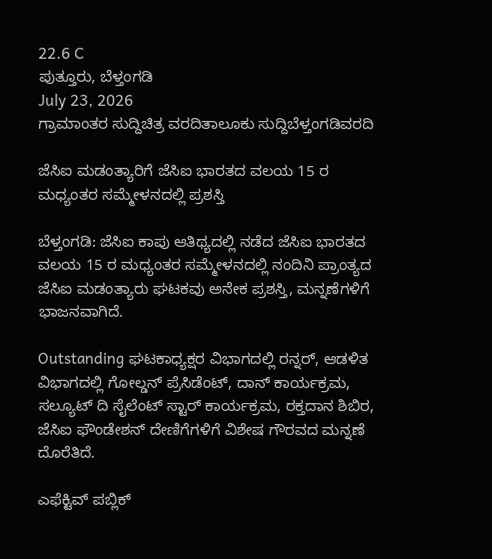22.6 C
ಪುತ್ತೂರು, ಬೆಳ್ತಂಗಡಿ
July 23, 2026
ಗ್ರಾಮಾಂತರ ಸುದ್ದಿಚಿತ್ರ ವರದಿತಾಲೂಕು ಸುದ್ದಿಬೆಳ್ತಂಗಡಿವರದಿ

ಜೆಸಿಐ ಮಡಂತ್ಯಾರಿಗೆ ಜೆಸಿಐ ಭಾರತದ ವಲಯ 15 ರ ಮಧ್ಯಂತರ ಸಮ್ಮೇಳನದಲ್ಲಿ ಪ್ರಶಸ್ತಿ

ಬೆಳ್ತಂಗಡಿ: ಜೆಸಿಐ ಕಾಪು ಆತಿಥ್ಯದಲ್ಲಿ ನಡೆದ ಜೆಸಿಐ ಭಾರತದ ವಲಯ 15 ರ ಮಧ್ಯಂತರ ಸಮ್ಮೇಳನದಲ್ಲಿ ನಂದಿನಿ ಪ್ರಾಂತ್ಯದ ಜೆಸಿಐ ಮಡಂತ್ಯಾರು ಘಟಕವು ಅನೇಕ ಪ್ರಶಸ್ತಿ, ಮನ್ನಣೆಗಳಿಗೆ ಭಾಜನವಾಗಿದೆ.

Outstanding ಘಟಕಾಧ್ಯಕ್ಷರ ವಿಭಾಗದಲ್ಲಿ ರನ್ನರ್, ಆಡಳಿತ ವಿಭಾಗದಲ್ಲಿ ಗೋಲ್ಡನ್ ಪ್ರೆಸಿಡೆಂಟ್, ದಾನ್ ಕಾರ್ಯಕ್ರಮ, ಸಲ್ಯೂಟ್ ದಿ ಸೈಲೆಂಟ್ ಸ್ಟಾರ್ ಕಾರ್ಯಕ್ರಮ, ರಕ್ತದಾನ ಶಿಬಿರ, ಜೆಸಿಐ ಫೌಂಡೇಶನ್ ದೇಣಿಗೆಗಳಿಗೆ ವಿಶೇಷ ಗೌರವದ ಮನ್ನಣೆ ದೊರೆತಿದೆ.

ಎಫೆಕ್ಟಿವ್ ಪಬ್ಲಿಕ್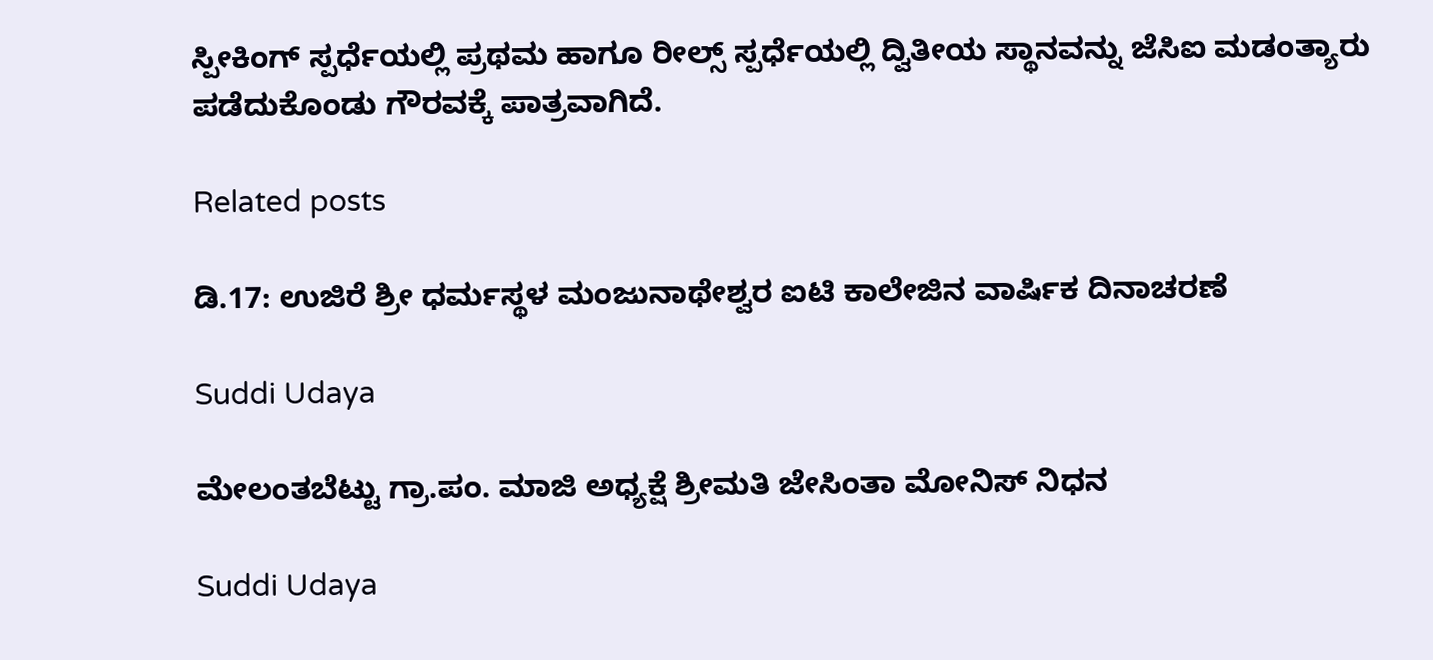ಸ್ಪೀಕಿಂಗ್ ಸ್ಪರ್ಧೆಯಲ್ಲಿ ಪ್ರಥಮ ಹಾಗೂ ರೀಲ್ಸ್ ಸ್ಪರ್ಧೆಯಲ್ಲಿ ದ್ವಿತೀಯ ಸ್ಥಾನವನ್ನು ಜೆಸಿಐ ಮಡಂತ್ಯಾರು ಪಡೆದುಕೊಂಡು ಗೌರವಕ್ಕೆ ಪಾತ್ರವಾಗಿದೆ.

Related posts

ಡಿ.17: ಉಜಿರೆ ಶ್ರೀ ಧರ್ಮಸ್ಥಳ ಮಂಜುನಾಥೇಶ್ವರ ಐಟಿ ಕಾಲೇಜಿನ ವಾರ್ಷಿಕ ದಿನಾಚರಣೆ

Suddi Udaya

ಮೇಲಂತಬೆಟ್ಟು ಗ್ರಾ.ಪಂ. ಮಾಜಿ ಅಧ್ಯಕ್ಷೆ ಶ್ರೀಮತಿ ಜೇಸಿಂತಾ ಮೋನಿಸ್ ನಿಧನ

Suddi Udaya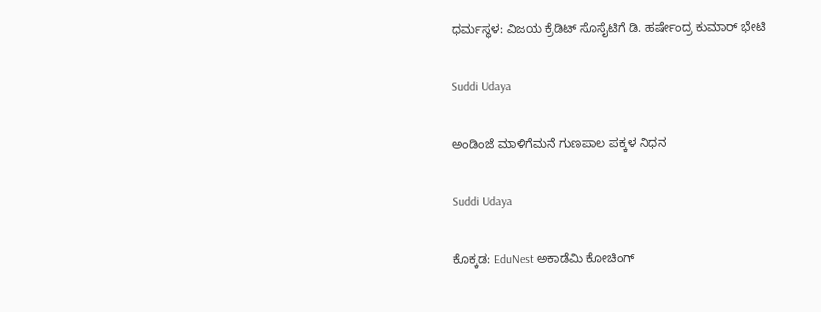ಧರ್ಮಸ್ಥಳ: ವಿಜಯ ಕ್ರೆಡಿಟ್ ಸೊಸೈಟಿಗೆ ಡಿ. ಹರ್ಷೇಂದ್ರ ಕುಮಾರ್ ಭೇಟಿ

Suddi Udaya

ಅಂಡಿಂಜೆ ಮಾಳಿಗೆಮನೆ ಗುಣಪಾಲ ಪಕ್ಕಳ ನಿಧನ

Suddi Udaya

ಕೊಕ್ಕಡ: EduNest ಅಕಾಡೆಮಿ ಕೋಚಿಂಗ್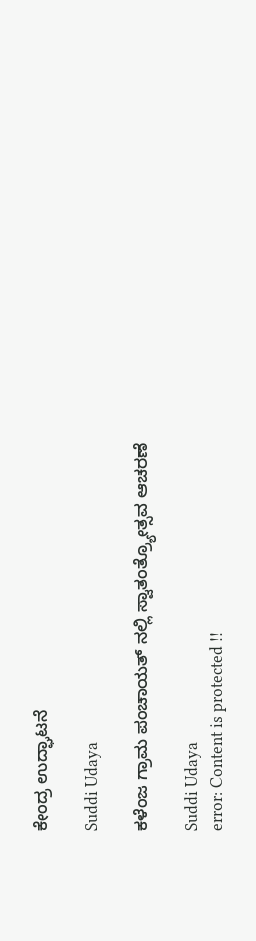ಕೇಂದ್ರ ಉದ್ಘಾಟನೆ

Suddi Udaya

ಕಳೆಂಜ ಗ್ರಾಮ ಪಂಚಾಯತ್ ನಲ್ಲಿ ಸ್ವಾತಂತ್ರ್ಯೋತ್ಸವ ಆಚರಣೆ

Suddi Udaya
error: Content is protected !!